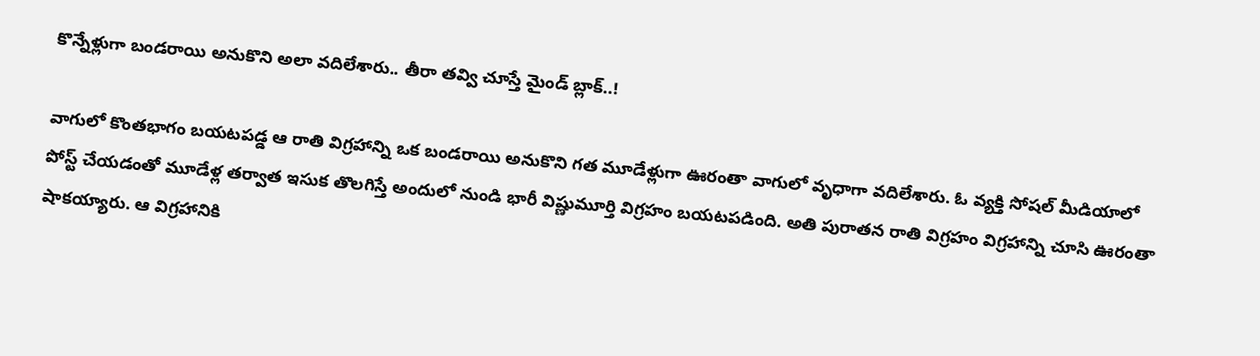కొన్నేళ్లుగా బండరాయి అనుకొని అలా వదిలేశారు.. తీరా తవ్వి చూస్తే మైండ్ బ్లాక్..!

వాగులో కొంతభాగం బయటపడ్డ ఆ రాతి విగ్రహాన్ని ఒక బండరాయి అనుకొని గత మూడేళ్లుగా ఊరంతా వాగులో వృధాగా వదిలేశారు. ఓ వ్యక్తి సోషల్ మీడియాలో పోస్ట్ చేయడంతో మూడేళ్ల తర్వాత ఇసుక తొలగిస్తే అందులో నుండి భారీ విష్ణుమూర్తి విగ్రహం బయటపడింది. అతి పురాతన రాతి విగ్రహం విగ్రహాన్ని చూసి ఊరంతా షాకయ్యారు. ఆ విగ్రహానికి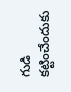గుడి కట్టించేందుకు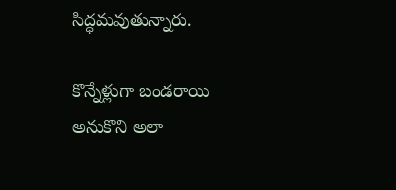సిద్ధమవుతున్నారు.

కొన్నేళ్లుగా బండరాయి అనుకొని అలా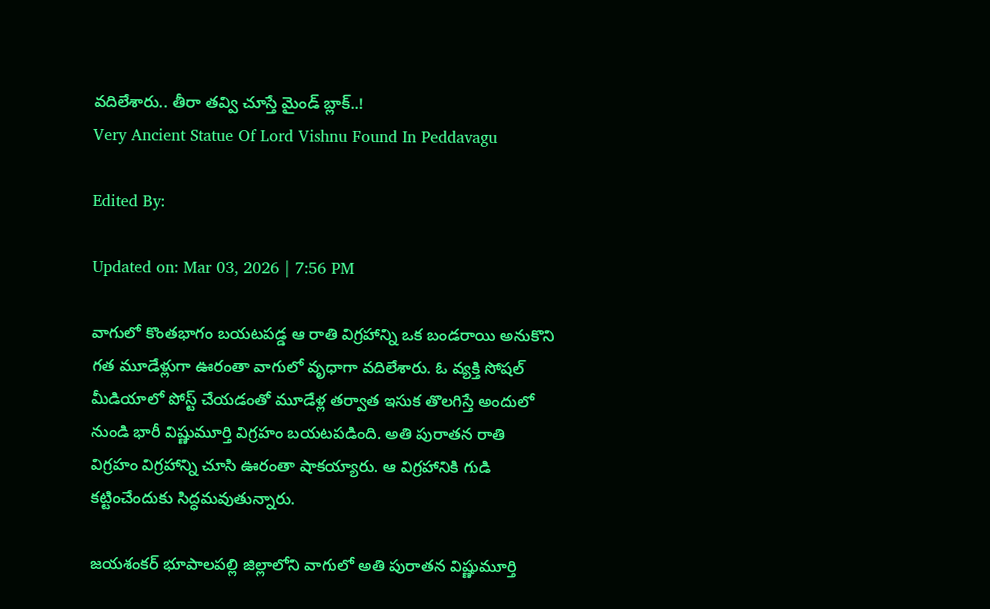వదిలేశారు.. తీరా తవ్వి చూస్తే మైండ్ బ్లాక్..!
Very Ancient Statue Of Lord Vishnu Found In Peddavagu

Edited By:

Updated on: Mar 03, 2026 | 7:56 PM

వాగులో కొంతభాగం బయటపడ్డ ఆ రాతి విగ్రహాన్ని ఒక బండరాయి అనుకొని గత మూడేళ్లుగా ఊరంతా వాగులో వృధాగా వదిలేశారు. ఓ వ్యక్తి సోషల్ మీడియాలో పోస్ట్ చేయడంతో మూడేళ్ల తర్వాత ఇసుక తొలగిస్తే అందులో నుండి భారీ విష్ణుమూర్తి విగ్రహం బయటపడింది. అతి పురాతన రాతి విగ్రహం విగ్రహాన్ని చూసి ఊరంతా షాకయ్యారు. ఆ విగ్రహానికి గుడి కట్టించేందుకు సిద్ధమవుతున్నారు.

జయశంకర్ భూపాలపల్లి జిల్లాలోని వాగులో అతి పురాతన విష్ణుమూర్తి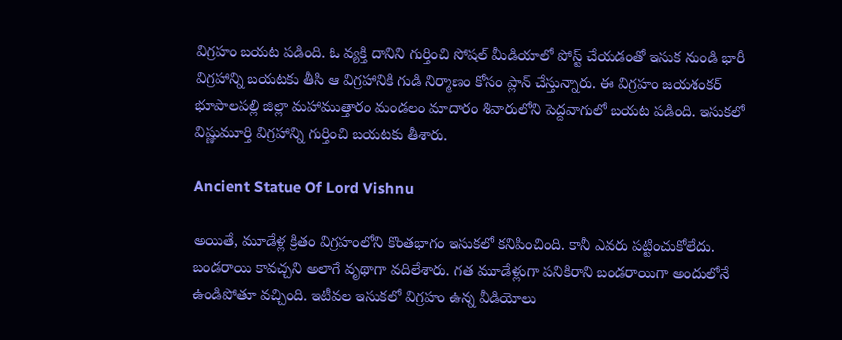విగ్రహం బయట పడింది. ఓ వ్యక్తి దానిని గుర్తించి సోషల్ మీడియాలో పోస్ట్ చేయడంతో ఇసుక నుండి భారీ విగ్రహాన్ని బయటకు తీసి ఆ విగ్రహానికి గుడి నిర్మాణం కోసం ప్లాన్ చేస్తున్నారు. ఈ విగ్రహం జయశంకర్ భూపాలపల్లి జిల్లా మహాముత్తారం మండలం మాదారం శివారులోని పెద్దవాగులో బయట పడింది. ఇసుకలో విష్ణుమూర్తి విగ్రహాన్ని గుర్తించి బయటకు తీశారు.

Ancient Statue Of Lord Vishnu

అయితే, మూడేళ్ల క్రితం విగ్రహంలోని కొంతభాగం ఇసుకలో కనిపించింది. కానీ ఎవరు పట్టించుకోలేదు. బండరాయి కావచ్చని అలాగే వృథాగా వదిలేశారు. గత మూడేళ్లుగా పనికిరాని బండరాయిగా అందులోనే ఉండిపోతూ వచ్చింది. ఇటీవల ఇసుకలో విగ్రహం ఉన్న వీడియోలు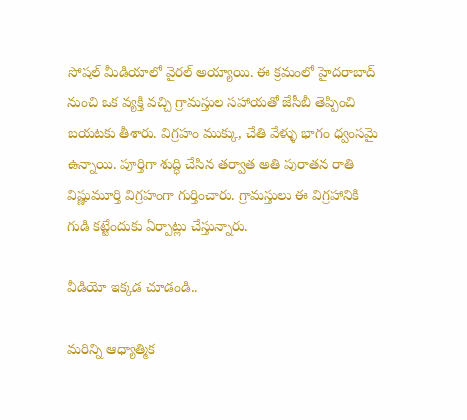సోషల్ మీడియాలో వైరల్ అయ్యాయి. ఈ క్రమంలో హైదరాబాద్ నుంచి ఒక వ్యక్తి వచ్చి గ్రామస్తుల సహాయతో జేసీబీ తెప్పించి బయటకు తీశారు. విగ్రహం ముక్కు, చేతి వేళ్ళు భాగం ధ్వంసమై ఉన్నాయి. పూర్తిగా శుద్ధి చేసిన తర్వాత అతి పురాతన రాతి విష్ణుమూర్తి విగ్రహంగా గుర్తించారు. గ్రామస్తులు ఈ విగ్రహానికి గుడి కట్టేందుకు ఏర్పాట్లు చేస్తున్నారు.

వీడియో ఇక్కడ చూడండి..

మరిన్ని ఆధ్యాత్మిక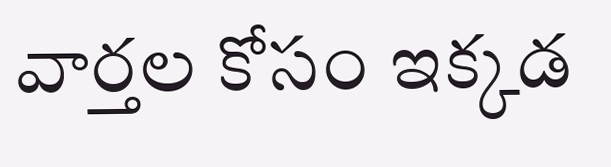వార్తల కోసం ఇక్కడ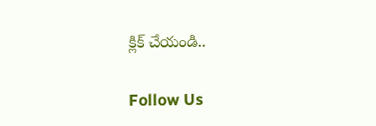క్లిక్ చేయండి..

Follow Us